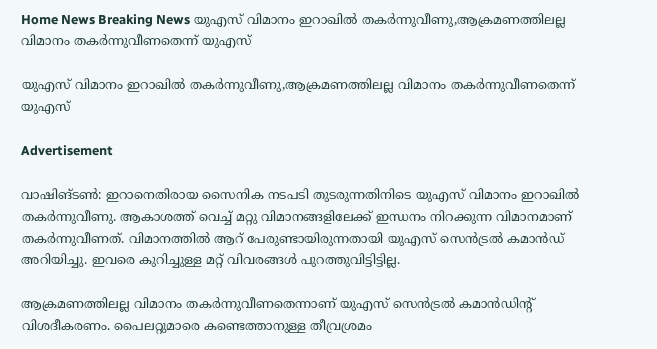Home News Breaking News യുഎസ് വിമാനം ഇറാഖില്‍ തകര്‍ന്നുവീണു,ആക്രമണത്തിലല്ല വിമാനം തകര്‍ന്നുവീണതെന്ന് യുഎസ്

യുഎസ് വിമാനം ഇറാഖില്‍ തകര്‍ന്നുവീണു,ആക്രമണത്തിലല്ല വിമാനം തകര്‍ന്നുവീണതെന്ന് യുഎസ്

Advertisement

വാഷിങ്ടണ്‍: ഇറാനെതിരായ സൈനിക നടപടി തുടരുന്നതിനിടെ യുഎസ് വിമാനം ഇറാഖില്‍ തകര്‍ന്നുവീണു. ആകാശത്ത് വെച്ച് മറ്റു വിമാനങ്ങളിലേക്ക് ഇന്ധനം നിറക്കുന്ന വിമാനമാണ് തകര്‍ന്നുവീണത്. വിമാനത്തില്‍ ആറ് പേരുണ്ടായിരുന്നതായി യുഎസ് സെന്‍ട്രല്‍ കമാന്‍ഡ് അറിയിച്ചു. ഇവരെ കുറിച്ചുള്ള മറ്റ് വിവരങ്ങള്‍ പുറത്തുവിട്ടിട്ടില്ല.

ആക്രമണത്തിലല്ല വിമാനം തകര്‍ന്നുവീണതെന്നാണ് യുഎസ് സെന്‍ട്രല്‍ കമാന്‍ഡിന്റ് വിശദീകരണം. പൈലറ്റുമാരെ കണ്ടെത്താനുള്ള തീവ്രശ്രമം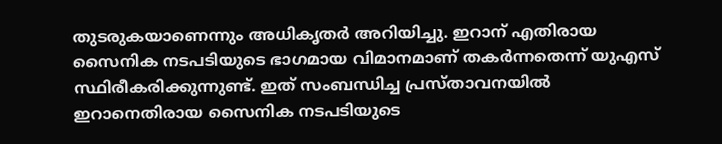തുടരുകയാണെന്നും അധികൃതര്‍ അറിയിച്ചു. ഇറാന് എതിരായ സൈനിക നടപടിയുടെ ഭാഗമായ വിമാനമാണ് തകര്‍ന്നതെന്ന് യുഎസ് സ്ഥിരീകരിക്കുന്നുണ്ട്. ഇത് സംബന്ധിച്ച പ്രസ്താവനയില്‍ ഇറാനെതിരായ സൈനിക നടപടിയുടെ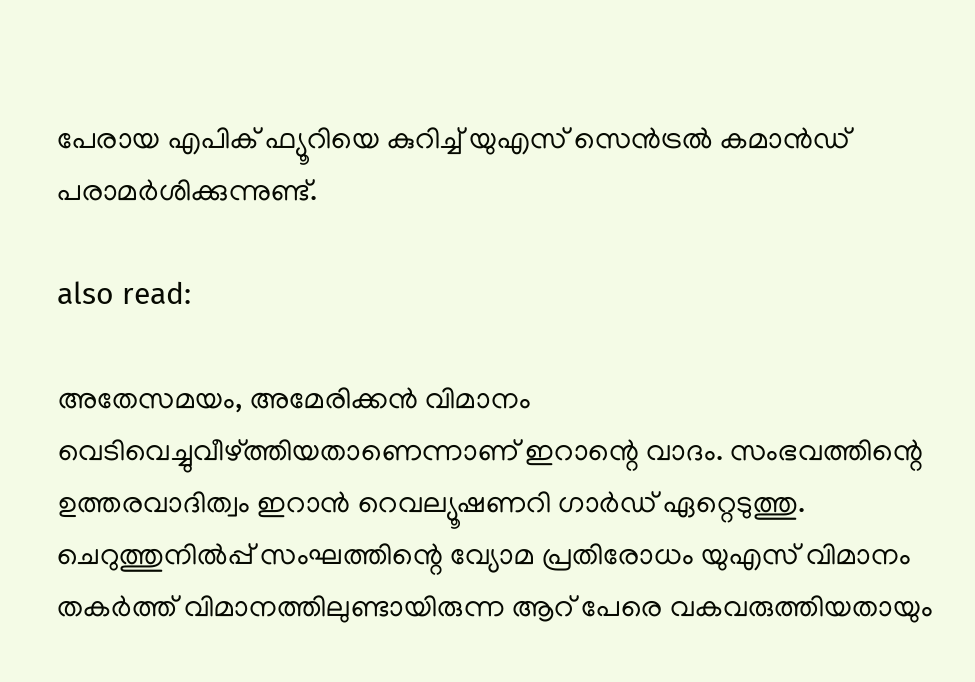പേരായ എപിക് ഫ്യൂറിയെ കുറിച്ച് യുഎസ് സെന്‍ട്രല്‍ കമാന്‍ഡ് പരാമര്‍ശിക്കുന്നുണ്ട്.

also read:

അതേസമയം, അമേരിക്കന്‍ വിമാനം വെടിവെച്ചുവീഴ്ത്തിയതാണെന്നാണ് ഇറാന്റെ വാദം. സംഭവത്തിന്റെ ഉത്തരവാദിത്വം ഇറാന്‍ റെവല്യൂഷണറി ഗാര്‍ഡ് ഏറ്റെടുത്തു. ചെറുത്തുനില്‍പ്പ് സംഘത്തിന്റെ വ്യോമ പ്രതിരോധം യുഎസ് വിമാനം തകര്‍ത്ത് വിമാനത്തിലുണ്ടായിരുന്ന ആറ് പേരെ വകവരുത്തിയതായും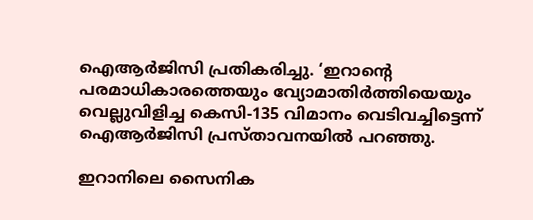ഐആര്‍ജിസി പ്രതികരിച്ചു. ‘ഇറാന്റെ പരമാധികാരത്തെയും വ്യോമാതിര്‍ത്തിയെയും വെല്ലുവിളിച്ച കെസി-135 വിമാനം വെടിവച്ചിട്ടെന്ന് ഐആര്‍ജിസി പ്രസ്താവനയില്‍ പറഞ്ഞു.

ഇറാനിലെ സൈനിക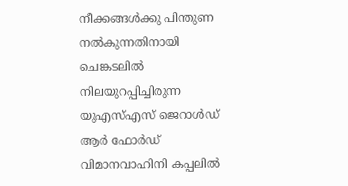നീക്കങ്ങള്‍ക്കു പിന്തുണ നല്‍കുന്നതിനായി ചെങ്കടലില്‍ നിലയുറപ്പിച്ചിരുന്ന യുഎസ്എസ് ജെറാള്‍ഡ് ആര്‍ ഫോര്‍ഡ് വിമാനവാഹിനി കപ്പലില്‍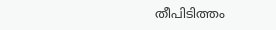തീപിടിത്തം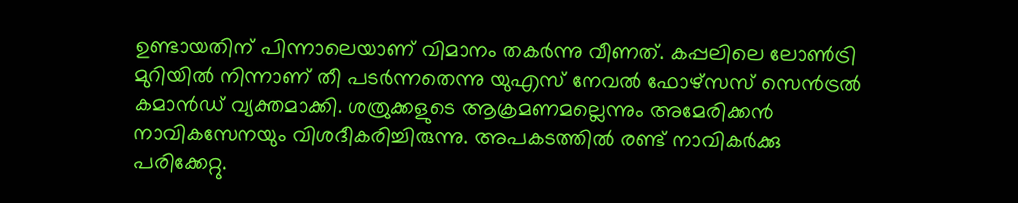ഉണ്ടായതിന് പിന്നാലെയാണ് വിമാനം തകര്‍ന്നു വീണത്. കപ്പലിലെ ലോണ്‍ട്രി മുറിയില്‍ നിന്നാണ് തീ പടര്‍ന്നതെന്നു യുഎസ് നേവല്‍ ഫോഴ്‌സസ് സെന്‍ട്രല്‍ കമാന്‍ഡ് വ്യക്തമാക്കി. ശത്രുക്കളുടെ ആക്രമണമല്ലെന്നും അമേരിക്കന്‍ നാവികസേനയും വിശദീകരിച്ചിരുന്നു. അപകടത്തില്‍ രണ്ട് നാവികര്‍ക്കു പരിക്കേറ്റു.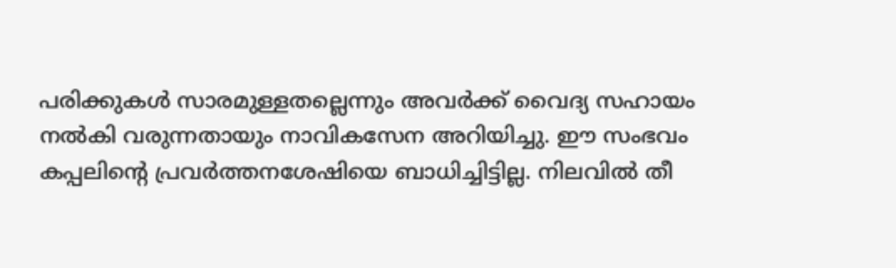പരിക്കുകള്‍ സാരമുള്ളതല്ലെന്നും അവര്‍ക്ക് വൈദ്യ സഹായം നല്‍കി വരുന്നതായും നാവികസേന അറിയിച്ചു. ഈ സംഭവം കപ്പലിന്റെ പ്രവര്‍ത്തനശേഷിയെ ബാധിച്ചിട്ടില്ല. നിലവില്‍ തീ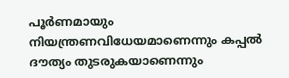പൂര്‍ണമായും നിയന്ത്രണവിധേയമാണെന്നും കപ്പല്‍ ദൗത്യം തുടരുകയാണെന്നും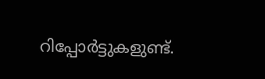റിപ്പോര്‍ട്ടുകളുണ്ട്.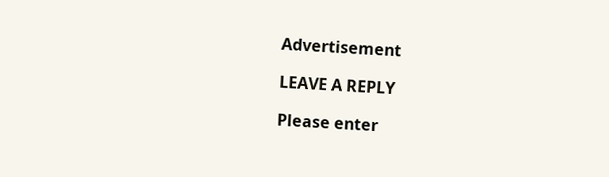Advertisement

LEAVE A REPLY

Please enter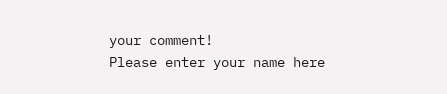your comment!
Please enter your name here